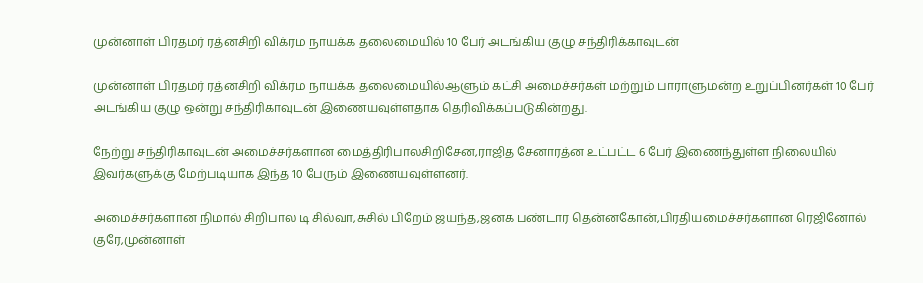முன்னாள் பிரதமர் ரத்னசிறி விக்ரம நாயக்க தலைமையில் 10 பேர் அடங்கிய குழு சந்திரிக்காவுடன்

முன்னாள் பிரதமர் ரத்னசிறி விக்ரம நாயக்க தலைமையில்ஆளும் கட்சி அமைச்சர்கள் மற்றும் பாராளுமன்ற உறுப்பினர்கள் 10 பேர் அடங்கிய குழு ஒன்று சந்திரிகாவுடன் இணையவுள்ளதாக தெரிவிக்கப்படுகின்றது.

நேற்று சந்திரிகாவுடன் அமைச்சர்களான மைத்திரிபாலசிறிசேன,ராஜித சேனாரத்ன உட்பட்ட 6 பேர் இணைந்துள்ள நிலையில் இவர்களுக்கு மேற்படியாக இந்த 10 பேரும் இணையவுள்ளனர்.

அமைச்சர்களான நிமால் சிறிபால டி சில்வா,சுசில் பிறேம் ஜயந்த,ஜனக பண்டார தென்னகோன்,பிரதியமைச்சர்களான ரெஜினோல் குரே,முன்னாள்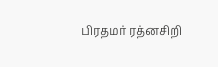பிரதமர் ரத்னசிறி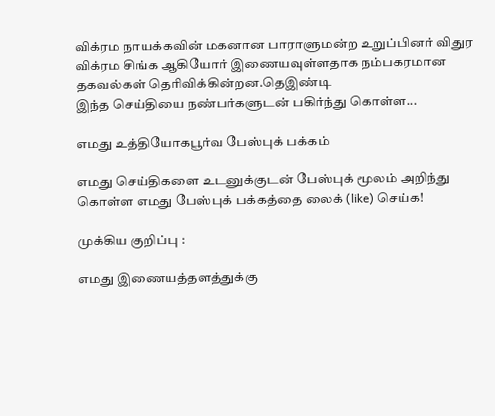விக்ரம நாயக்கவின் மகனான பாராளுமன்ற உறுப்பினர் விதுர விக்ரம சிங்க ஆகியோர் இணையவுள்ளதாக நம்பகரமான தகவல்கள் தெரிவிக்கின்றன.தெஇண்டி
இந்த செய்தியை நண்பர்களுடன் பகிர்ந்து கொள்ள...

எமது உத்தியோகபூர்வ பேஸ்புக் பக்கம்

எமது செய்திகளை உடனுக்குடன் பேஸ்புக் மூலம் அறிந்து கொள்ள எமது பேஸ்புக் பக்கத்தை லைக் (like) செய்க!

முக்கிய குறிப்பு :

எமது இணையத்தளத்துக்கு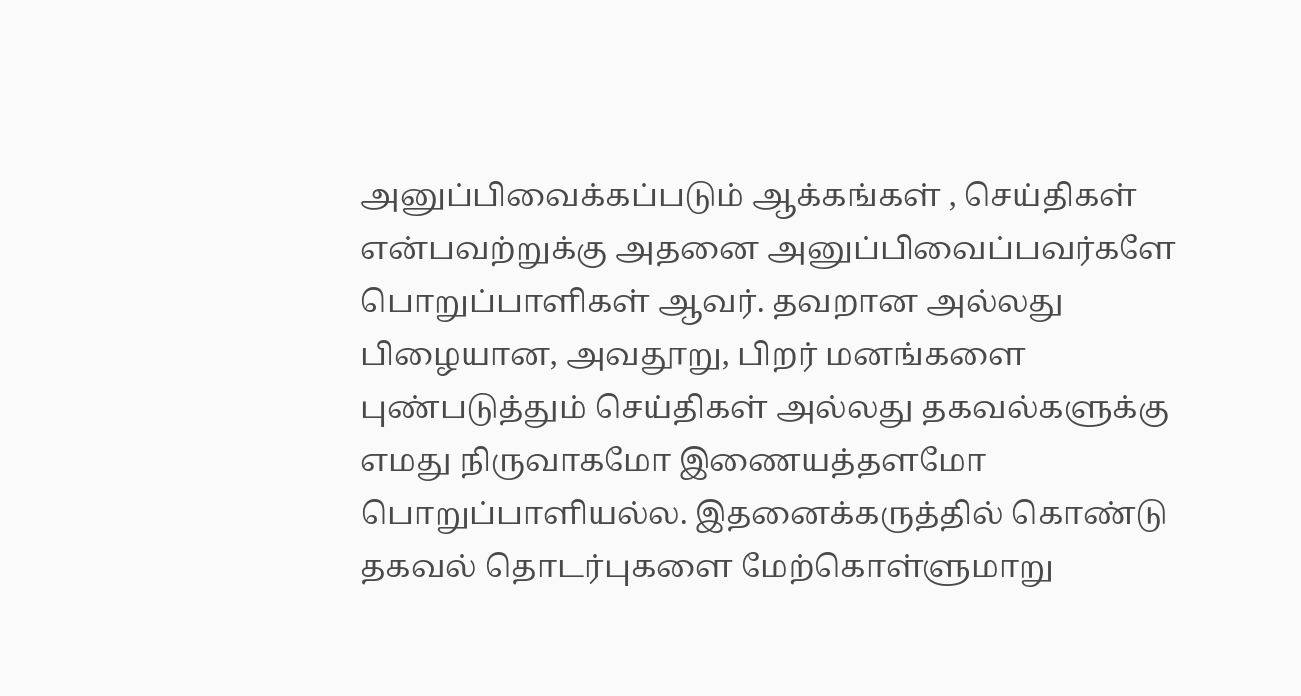அனுப்பிவைக்கப்படும் ஆக்கங்கள் , செய்திகள் என்பவற்றுக்கு அதனை அனுப்பிவைப்பவர்களே பொறுப்பாளிகள் ஆவர். தவறான அல்லது பிழையான, அவதூறு, பிறர் மனங்களை புண்படுத்தும் செய்திகள் அல்லது தகவல்களுக்கு எமது நிருவாகமோ இணையத்தளமோ பொறுப்பாளியல்ல. இதனைக்கருத்தில் கொண்டு தகவல் தொடர்புகளை மேற்கொள்ளுமாறு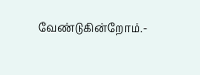வேண்டுகின்றோம்.-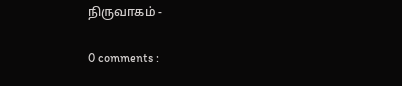நிருவாகம் -

0 comments :